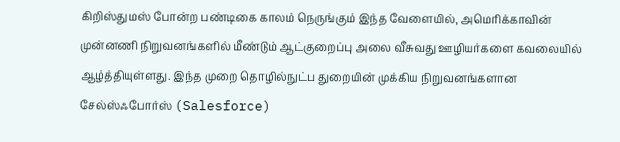கிறிஸ்துமஸ் போன்ற பண்டிகை காலம் நெருங்கும் இந்த வேளையில், அமெரிக்காவின் முன்னணி நிறுவனங்களில் மீண்டும் ஆட்குறைப்பு அலை வீசுவது ஊழியர்களை கவலையில் ஆழ்த்தியுள்ளது. இந்த முறை தொழில்நுட்ப துறையின் முக்கிய நிறுவனங்களான சேல்ஸ்ஃபோர்ஸ் (Salesforce)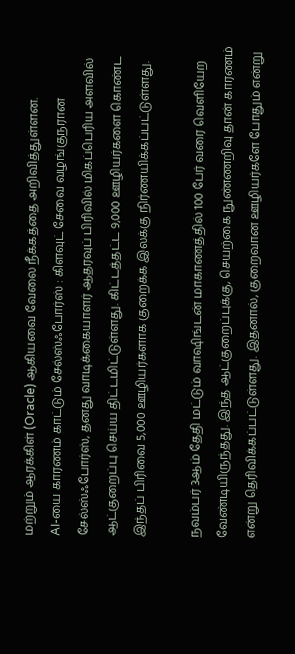மற்றும் ஆரக்கிள் (Oracle) ஆகியவை வேலை நீக்கத்தை அறிவித்துள்ளன.
AI-யை காரணம் காட்டும் சேல்ஸ்ஃபோர்ஸ் : கிளவுட் சேவை வழங்குநரான சேல்ஸ்ஃபோர்ஸ், தனது வாடிக்கையாளர் ஆதரவுப் பிரிவில் மிகப்பெரிய அளவில் ஆட்குறைப்பு செய்ய திட்டமிட்டுள்ளது. கிட்டத்தட்ட 9,000 ஊழியர்களை கொண்ட இந்தப் பிரிவை 5,000 ஊழியர்களாக குறைக்க இலக்கு நிர்ணயிக்கப்பட்டுள்ளது.

நவம்பர் 3ஆம் தேதி மட்டும் வாஷிங்டன் மாகாணத்தில் 100 பேர் வரை வெளியேற வேண்டியிருந்தது. இந்த ஆட்குறைப்புக்கு, செயற்கை நுண்ணறிவு தான் காரணம் என்று தெரிவிக்கப்பட்டுள்ளது. இதனால், குறைவான ஊழியர்களே போதும் என்று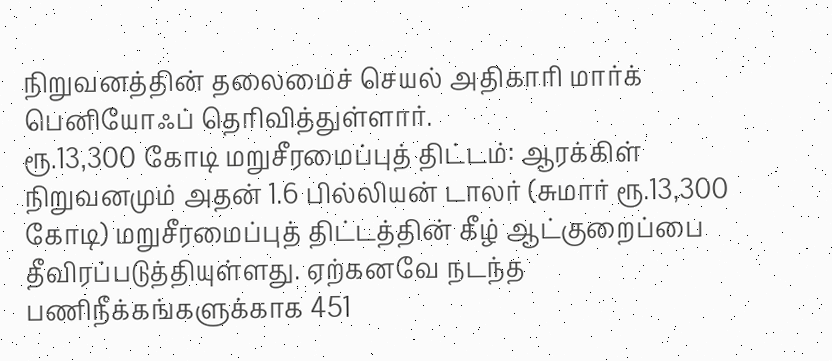நிறுவனத்தின் தலைமைச் செயல் அதிகாரி மார்க் பெனியோஃப் தெரிவித்துள்ளார்.
ரூ.13,300 கோடி மறுசீரமைப்புத் திட்டம்: ஆரக்கிள் நிறுவனமும் அதன் 1.6 பில்லியன் டாலர் (சுமார் ரூ.13,300 கோடி) மறுசீரமைப்புத் திட்டத்தின் கீழ் ஆட்குறைப்பை தீவிரப்படுத்தியுள்ளது. ஏற்கனவே நடந்த பணிநீக்கங்களுக்காக 451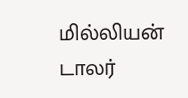மில்லியன் டாலர்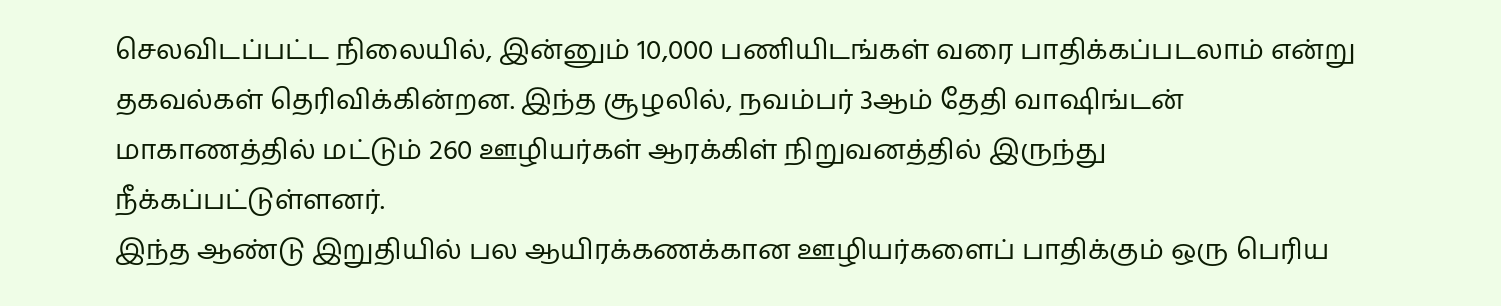செலவிடப்பட்ட நிலையில், இன்னும் 10,000 பணியிடங்கள் வரை பாதிக்கப்படலாம் என்று தகவல்கள் தெரிவிக்கின்றன. இந்த சூழலில், நவம்பர் 3ஆம் தேதி வாஷிங்டன் மாகாணத்தில் மட்டும் 260 ஊழியர்கள் ஆரக்கிள் நிறுவனத்தில் இருந்து நீக்கப்பட்டுள்ளனர்.
இந்த ஆண்டு இறுதியில் பல ஆயிரக்கணக்கான ஊழியர்களைப் பாதிக்கும் ஒரு பெரிய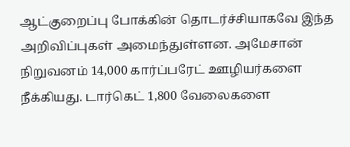ஆட்குறைப்பு போக்கின் தொடர்ச்சியாகவே இந்த அறிவிப்புகள் அமைந்துள்ளன. அமேசான் நிறுவனம் 14,000 கார்ப்பரேட் ஊழியர்களை நீக்கியது. டார்கெட் 1,800 வேலைகளை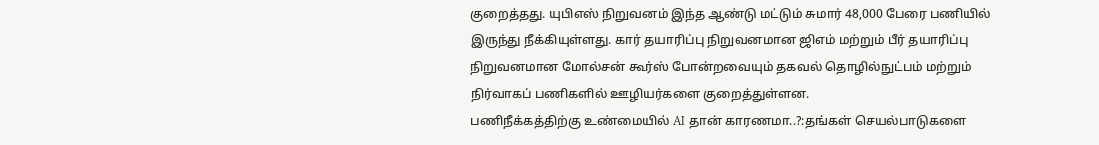குறைத்தது. யுபிஎஸ் நிறுவனம் இந்த ஆண்டு மட்டும் சுமார் 48,000 பேரை பணியில் இருந்து நீக்கியுள்ளது. கார் தயாரிப்பு நிறுவனமான ஜிஎம் மற்றும் பீர் தயாரிப்பு நிறுவனமான மோல்சன் கூர்ஸ் போன்றவையும் தகவல் தொழில்நுட்பம் மற்றும் நிர்வாகப் பணிகளில் ஊழியர்களை குறைத்துள்ளன.
பணிநீக்கத்திற்கு உண்மையில் AI தான் காரணமா..?:தங்கள் செயல்பாடுகளை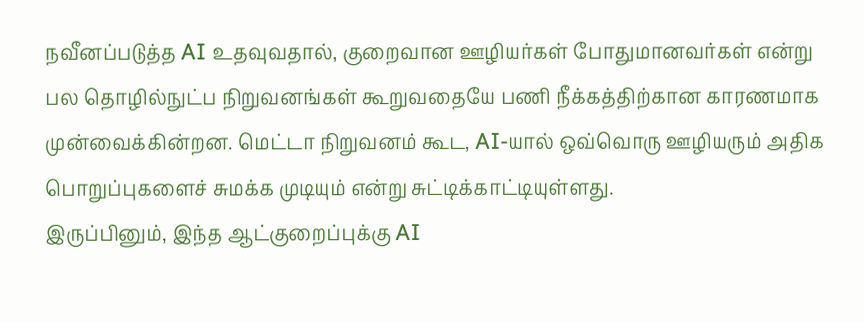நவீனப்படுத்த AI உதவுவதால், குறைவான ஊழியர்கள் போதுமானவர்கள் என்று பல தொழில்நுட்ப நிறுவனங்கள் கூறுவதையே பணி நீக்கத்திற்கான காரணமாக முன்வைக்கின்றன. மெட்டா நிறுவனம் கூட, AI-யால் ஒவ்வொரு ஊழியரும் அதிக பொறுப்புகளைச் சுமக்க முடியும் என்று சுட்டிக்காட்டியுள்ளது.
இருப்பினும், இந்த ஆட்குறைப்புக்கு AI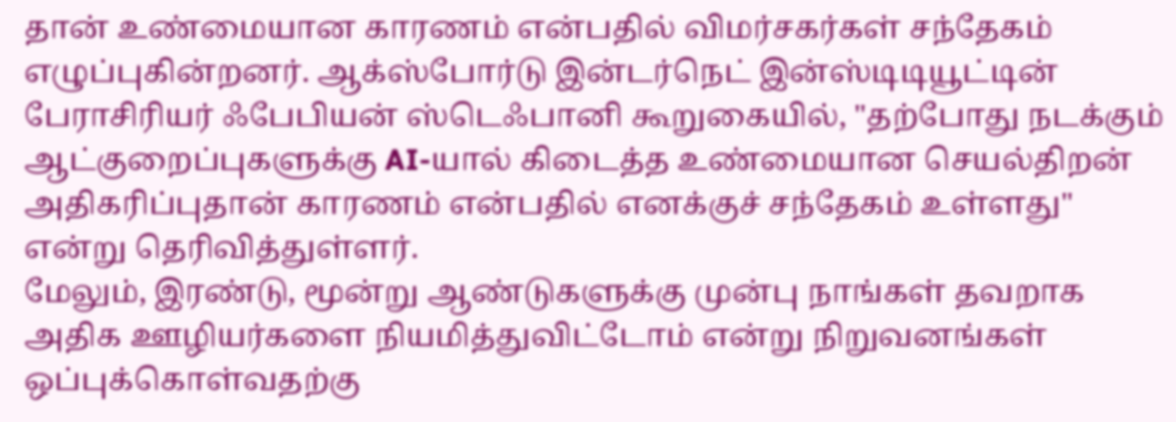தான் உண்மையான காரணம் என்பதில் விமர்சகர்கள் சந்தேகம் எழுப்புகின்றனர். ஆக்ஸ்போர்டு இன்டர்நெட் இன்ஸ்டிடியூட்டின் பேராசிரியர் ஃபேபியன் ஸ்டெஃபானி கூறுகையில், "தற்போது நடக்கும் ஆட்குறைப்புகளுக்கு AI-யால் கிடைத்த உண்மையான செயல்திறன் அதிகரிப்புதான் காரணம் என்பதில் எனக்குச் சந்தேகம் உள்ளது" என்று தெரிவித்துள்ளர்.
மேலும், இரண்டு, மூன்று ஆண்டுகளுக்கு முன்பு நாங்கள் தவறாக அதிக ஊழியர்களை நியமித்துவிட்டோம் என்று நிறுவனங்கள் ஒப்புக்கொள்வதற்கு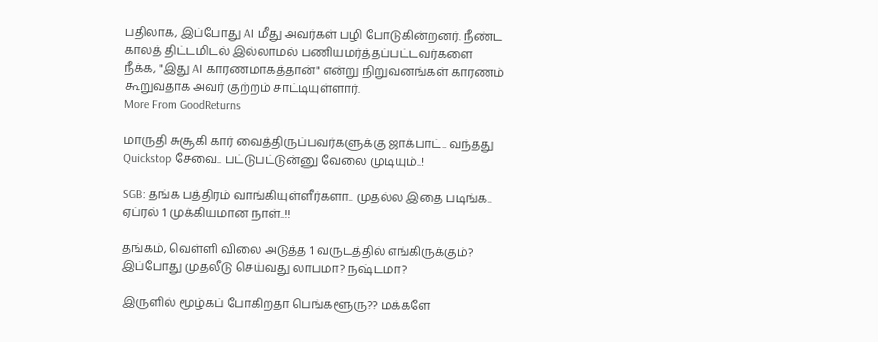பதிலாக, இப்போது AI மீது அவர்கள் பழி போடுகின்றனர். நீண்ட காலத் திட்டமிடல் இல்லாமல் பணியமர்த்தப்பட்டவர்களை நீக்க, "இது AI காரணமாகத்தான்" என்று நிறுவனங்கள் காரணம் கூறுவதாக அவர் குற்றம் சாட்டியுள்ளார்.
More From GoodReturns

மாருதி சுசூகி கார் வைத்திருப்பவர்களுக்கு ஜாக்பாட்.. வந்தது Quickstop சேவை.. பட்டுபட்டுன்னு வேலை முடியும்..!

SGB: தங்க பத்திரம் வாங்கியுள்ளீர்களா.. முதல்ல இதை படிங்க.. ஏப்ரல் 1 முக்கியமான நாள்..!!

தங்கம், வெள்ளி விலை அடுத்த 1 வருடத்தில் எங்கிருக்கும்? இப்போது முதலீடு செய்வது லாபமா? நஷ்டமா?

இருளில் மூழ்கப் போகிறதா பெங்களூரு?? மக்களே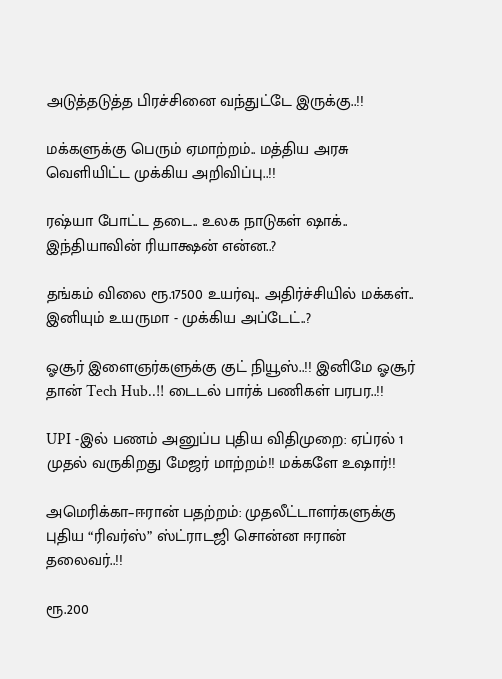அடுத்தடுத்த பிரச்சினை வந்துட்டே இருக்கு..!!

மக்களுக்கு பெரும் ஏமாற்றம்.. மத்திய அரசு வெளியிட்ட முக்கிய அறிவிப்பு..!!

ரஷ்யா போட்ட தடை.. உலக நாடுகள் ஷாக்.. இந்தியாவின் ரியாக்ஷன் என்ன..?

தங்கம் விலை ரூ.17500 உயர்வு.. அதிர்ச்சியில் மக்கள்.. இனியும் உயருமா - முக்கிய அப்டேட்..?

ஓசூர் இளைஞர்களுக்கு குட் நியூஸ்..!! இனிமே ஓசூர் தான் Tech Hub..!! டைடல் பார்க் பணிகள் பரபர..!!

UPI -இல் பணம் அனுப்ப புதிய விதிமுறை: ஏப்ரல் 1 முதல் வருகிறது மேஜர் மாற்றம்!! மக்களே உஷார்!!

அமெரிக்கா–ஈரான் பதற்றம்: முதலீட்டாளர்களுக்கு புதிய “ரிவர்ஸ்” ஸ்ட்ராடஜி சொன்ன ஈரான் தலைவர்..!!

ரூ.200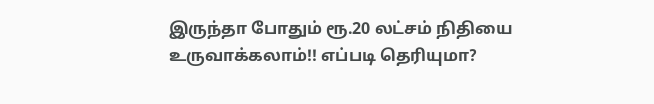இருந்தா போதும் ரூ.20 லட்சம் நிதியை உருவாக்கலாம்!! எப்படி தெரியுமா?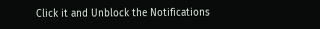Click it and Unblock the Notifications